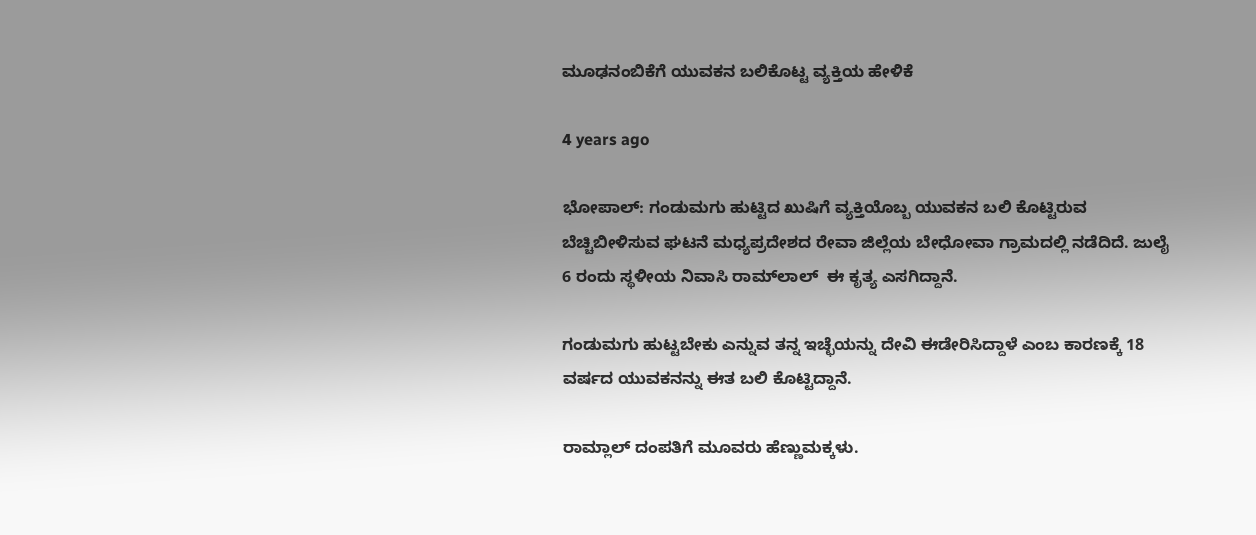ಮೂಢನಂಬಿಕೆಗೆ ಯುವಕನ ಬಲಿಕೊಟ್ಟ ವ್ಯಕ್ತಿಯ ಹೇಳಿಕೆ

4 years ago

ಭೋಪಾಲ್: ಗಂಡುಮಗು ಹುಟ್ಟಿದ ಖುಷಿಗೆ ವ್ಯಕ್ತಿಯೊಬ್ಬ ಯುವಕನ ಬಲಿ ಕೊಟ್ಟಿರುವ ಬೆಚ್ಚಿಬೀಳಿಸುವ ಘಟನೆ ಮಧ್ಯಪ್ರದೇಶದ ರೇವಾ ಜಿಲ್ಲೆಯ ಬೇಧೋವಾ ಗ್ರಾಮದಲ್ಲಿ ನಡೆದಿದೆ. ಜುಲೈ 6 ರಂದು ಸ್ಥಳೀಯ ನಿವಾಸಿ ರಾಮ್‌ಲಾಲ್‌  ಈ ಕೃತ್ಯ ಎಸಗಿದ್ದಾನೆ.

ಗಂಡುಮಗು ಹುಟ್ಟಬೇಕು ಎನ್ನುವ ತನ್ನ ಇಚ್ಛೆಯನ್ನು ದೇವಿ ಈಡೇರಿಸಿದ್ದಾಳೆ ಎಂಬ ಕಾರಣಕ್ಕೆ 18 ವರ್ಷದ ಯುವಕನನ್ನು ಈತ ಬಲಿ ಕೊಟ್ಟಿದ್ದಾನೆ.

ರಾಮ್ಲಾಲ್ ದಂಪತಿಗೆ ಮೂವರು ಹೆಣ್ಣುಮಕ್ಕಳು.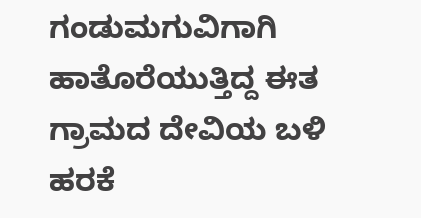ಗಂಡುಮಗುವಿಗಾಗಿ ಹಾತೊರೆಯುತ್ತಿದ್ದ ಈತ ಗ್ರಾಮದ ದೇವಿಯ ಬಳಿ ಹರಕೆ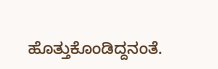ಹೊತ್ತುಕೊಂಡಿದ್ದನಂತೆ.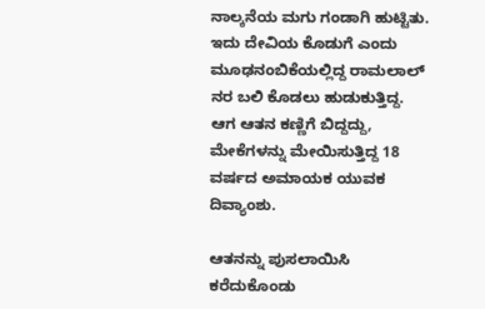ನಾಲ್ಕನೆಯ ಮಗು ಗಂಡಾಗಿ ಹುಟ್ಟಿತು. ಇದು ದೇವಿಯ ಕೊಡುಗೆ ಎಂದು ಮೂಢನಂಬಿಕೆಯಲ್ಲಿದ್ದ ರಾಮಲಾಲ್ ನರ ಬಲಿ ಕೊಡಲು ಹುಡುಕುತ್ತಿದ್ದ. ಆಗ ಆತನ ಕಣ್ಣಿಗೆ ಬಿದ್ದದ್ದು, ಮೇಕೆಗಳನ್ನು ಮೇಯಿಸುತ್ತಿದ್ದ 18 ವರ್ಷದ ಅಮಾಯಕ ಯುವಕ ದಿವ್ಯಾಂಶು.

ಆತನನ್ನು ಪುಸಲಾಯಿಸಿ ಕರೆದುಕೊಂಡು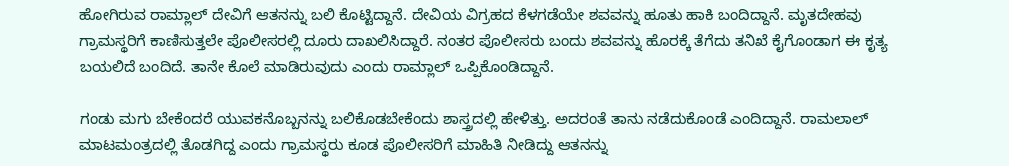ಹೋಗಿರುವ ರಾಮ್ಲಾಲ್ ದೇವಿಗೆ ಆತನನ್ನು ಬಲಿ ಕೊಟ್ಟಿದ್ದಾನೆ. ದೇವಿಯ ವಿಗ್ರಹದ ಕೆಳಗಡೆಯೇ ಶವವನ್ನು ಹೂತು ಹಾಕಿ ಬಂದಿದ್ದಾನೆ. ಮೃತದೇಹವು ಗ್ರಾಮಸ್ಥರಿಗೆ ಕಾಣಿಸುತ್ತಲೇ ಪೊಲೀಸರಲ್ಲಿ ದೂರು ದಾಖಲಿಸಿದ್ದಾರೆ. ನಂತರ ಪೊಲೀಸರು ಬಂದು ಶವವನ್ನು ಹೊರಕ್ಕೆ ತೆಗೆದು ತನಿಖೆ ಕೈಗೊಂಡಾಗ ಈ ಕೃತ್ಯ ಬಯಲಿದೆ ಬಂದಿದೆ. ತಾನೇ ಕೊಲೆ ಮಾಡಿರುವುದು ಎಂದು ರಾಮ್ಲಾಲ್ ಒಪ್ಪಿಕೊಂಡಿದ್ದಾನೆ.

ಗಂಡು ಮಗು ಬೇಕೆಂದರೆ ಯುವಕನೊಬ್ಬನನ್ನು ಬಲಿಕೊಡಬೇಕೆಂದು ಶಾಸ್ತ್ರದಲ್ಲಿ ಹೇಳಿತ್ತು. ಅದರಂತೆ ತಾನು ನಡೆದುಕೊಂಡೆ ಎಂದಿದ್ದಾನೆ. ರಾಮಲಾಲ್ ಮಾಟಮಂತ್ರದಲ್ಲಿ ತೊಡಗಿದ್ದ ಎಂದು ಗ್ರಾಮಸ್ಥರು ಕೂಡ ಪೊಲೀಸರಿಗೆ ಮಾಹಿತಿ ನೀಡಿದ್ದು ಆತನನ್ನು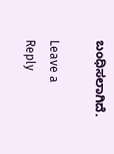ಬಂಧಿಸಲಾಗಿದೆ.

Leave a Reply